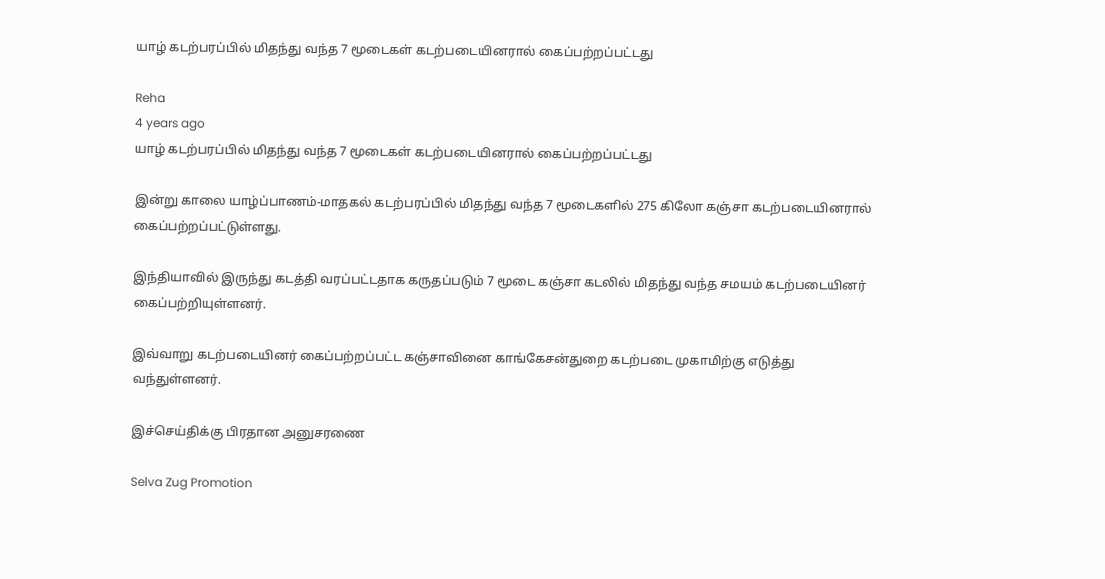யாழ் கடற்பரப்பில் மிதந்து வந்த 7 மூடைகள் கடற்படையினரால் கைப்பற்றப்பட்டது

Reha
4 years ago
யாழ் கடற்பரப்பில் மிதந்து வந்த 7 மூடைகள் கடற்படையினரால் கைப்பற்றப்பட்டது

இன்று காலை யாழ்ப்பாணம்-மாதகல் கடற்பரப்பில் மிதந்து வந்த 7 மூடைகளில் 275 கிலோ கஞ்சா கடற்படையினரால் கைப்பற்றப்பட்டுள்ளது.

இந்தியாவில் இருந்து கடத்தி வரப்பட்டதாக கருதப்படும் 7 மூடை கஞ்சா கடலில் மிதந்து வந்த சமயம் கடற்படையினர் கைப்பற்றியுள்ளனர்.

இவ்வாறு கடற்படையினர் கைப்பற்றப்பட்ட கஞ்சாவினை காங்கேசன்துறை கடற்படை முகாமிற்கு எடுத்து வந்துள்ளனர்.

இச்செய்திக்கு பிரதான அனுசரணை

Selva Zug Promotion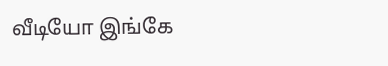வீடியோ இங்கே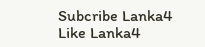Subcribe Lanka4
Like Lanka4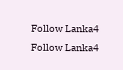Follow Lanka4
Follow Lanka4